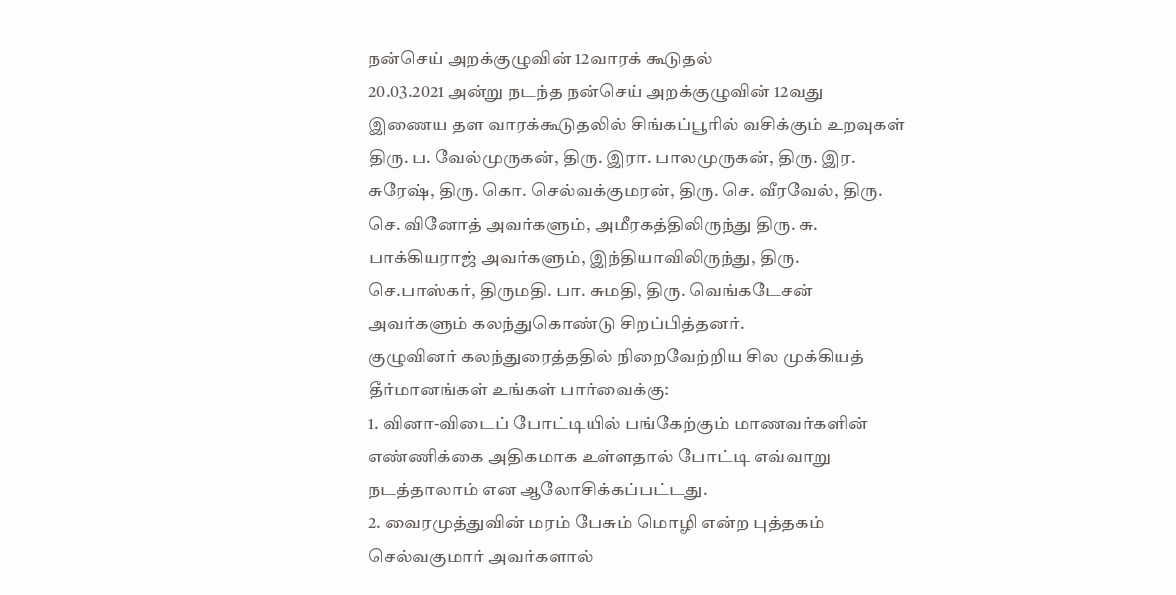நன்செய் அறக்குழுவின் 12வாரக் கூடுதல்
20.03.2021 அன்று நடந்த நன்செய் அறக்குழுவின் 12வது இணைய தள வாரக்கூடுதலில் சிங்கப்பூரில் வசிக்கும் உறவுகள் திரு. ப. வேல்முருகன், திரு. இரா. பாலமுருகன், திரு. இர. சுரேஷ், திரு. கொ. செல்வக்குமரன், திரு. செ. வீரவேல், திரு. செ. வினோத் அவர்களும், அமீரகத்திலிருந்து திரு. சு. பாக்கியராஜ் அவர்களும், இந்தியாவிலிருந்து, திரு. செ.பாஸ்கர், திருமதி. பா. சுமதி, திரு. வெங்கடேசன் அவர்களும் கலந்துகொண்டு சிறப்பித்தனர்.
குழுவினர் கலந்துரைத்ததில் நிறைவேற்றிய சில முக்கியத் தீர்மானங்கள் உங்கள் பார்வைக்கு:
1. வினா-விடைப் போட்டியில் பங்கேற்கும் மாணவர்களின் எண்ணிக்கை அதிகமாக உள்ளதால் போட்டி எவ்வாறு நடத்தாலாம் என ஆலோசிக்கப்பட்டது.
2. வைரமுத்துவின் மரம் பேசும் மொழி என்ற புத்தகம் செல்வகுமார் அவர்களால்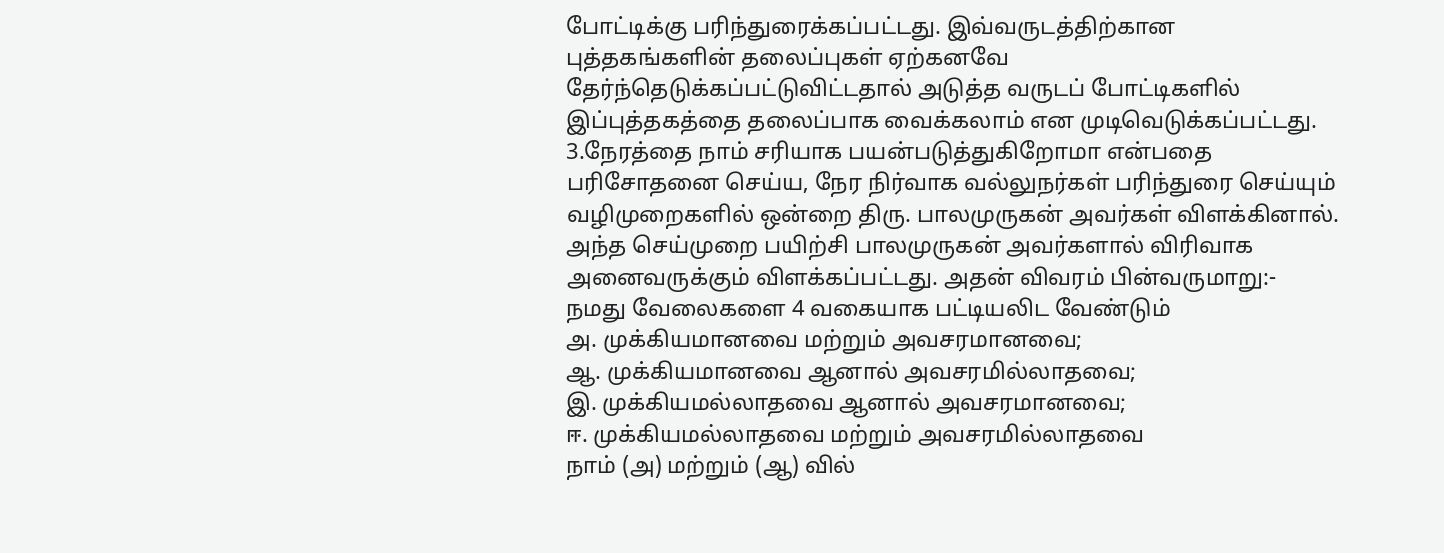போட்டிக்கு பரிந்துரைக்கப்பட்டது. இவ்வருடத்திற்கான புத்தகங்களின் தலைப்புகள் ஏற்கனவே தேர்ந்தெடுக்கப்பட்டுவிட்டதால் அடுத்த வருடப் போட்டிகளில் இப்புத்தகத்தை தலைப்பாக வைக்கலாம் என முடிவெடுக்கப்பட்டது.
3.நேரத்தை நாம் சரியாக பயன்படுத்துகிறோமா என்பதை பரிசோதனை செய்ய, நேர நிர்வாக வல்லுநர்கள் பரிந்துரை செய்யும் வழிமுறைகளில் ஒன்றை திரு. பாலமுருகன் அவர்கள் விளக்கினால். அந்த செய்முறை பயிற்சி பாலமுருகன் அவர்களால் விரிவாக அனைவருக்கும் விளக்கப்பட்டது. அதன் விவரம் பின்வருமாறு:-
நமது வேலைகளை 4 வகையாக பட்டியலிட வேண்டும்
அ. முக்கியமானவை மற்றும் அவசரமானவை;
ஆ. முக்கியமானவை ஆனால் அவசரமில்லாதவை;
இ. முக்கியமல்லாதவை ஆனால் அவசரமானவை;
ஈ. முக்கியமல்லாதவை மற்றும் அவசரமில்லாதவை
நாம் (அ) மற்றும் (ஆ) வில்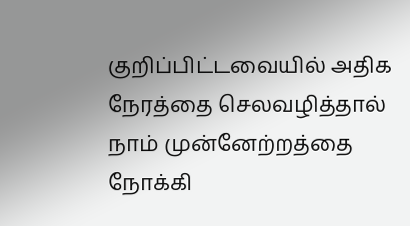குறிப்பிட்டவையில் அதிக நேரத்தை செலவழித்தால் நாம் முன்னேற்றத்தை நோக்கி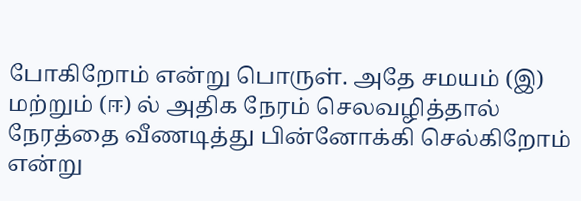போகிறோம் என்று பொருள். அதே சமயம் (இ) மற்றும் (ஈ) ல் அதிக நேரம் செலவழித்தால் நேரத்தை வீணடித்து பின்னோக்கி செல்கிறோம் என்று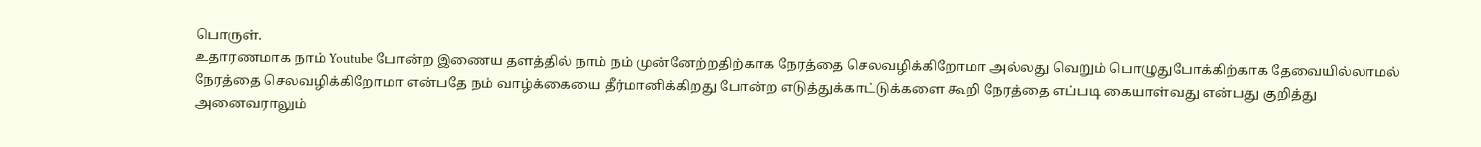பொருள்.
உதாரணமாக நாம் Youtube போன்ற இணைய தளத்தில் நாம் நம் முன்னேற்றதிற்காக நேரத்தை செலவழிக்கிறோமா அல்லது வெறும் பொழுதுபோக்கிற்காக தேவையில்லாமல் நேரத்தை செலவழிக்கிறோமா என்பதே நம் வாழ்க்கையை தீர்மானிக்கிறது போன்ற எடுத்துக்காட்டுக்களை கூறி நேரத்தை எப்படி கையாள்வது என்பது குறித்து அனைவராலும்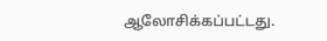ஆலோசிக்கப்பட்டது.